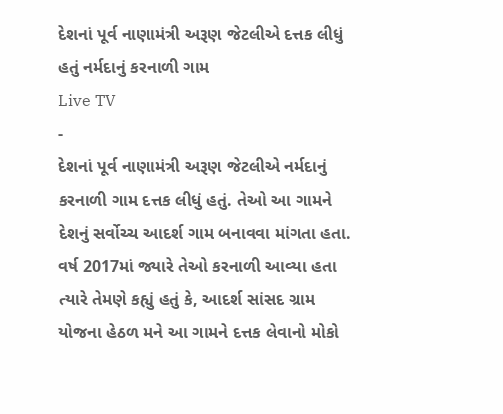દેશનાં પૂર્વ નાણામંત્રી અરૂણ જેટલીએ દત્તક લીધું હતું નર્મદાનું કરનાળી ગામ
Live TV
-
દેશનાં પૂર્વ નાણામંત્રી અરૂણ જેટલીએ નર્મદાનું કરનાળી ગામ દત્તક લીધું હતું. તેઓ આ ગામને દેશનું સર્વોચ્ચ આદર્શ ગામ બનાવવા માંગતા હતા. વર્ષ 2017માં જ્યારે તેઓ કરનાળી આવ્યા હતા ત્યારે તેમણે કહ્યું હતું કે, આદર્શ સાંસદ ગ્રામ યોજના હેઠળ મને આ ગામને દત્તક લેવાનો મોકો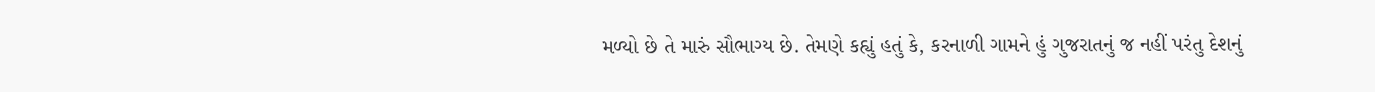મળ્યો છે તે મારું સૌભાગ્ય છે. તેમણે કહ્યું હતું કે, કરનાળી ગામને હું ગુજરાતનું જ નહીં પરંતુ દેશનું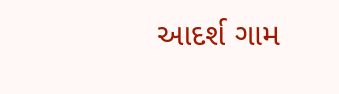આદર્શ ગામ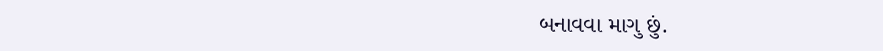બનાવવા માગુ છું.